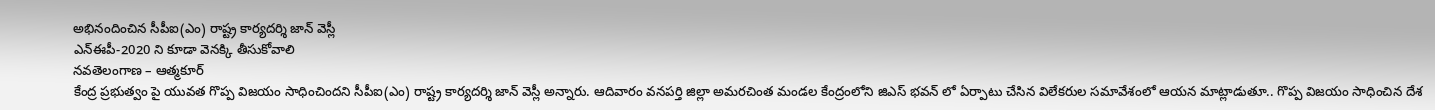అభినందించిన సీపీఐ(ఎం) రాష్ట్ర కార్యదర్శి జాన్ వెస్లీ
ఎన్ఈపీ-2020 ని కూడా వెనక్కి తీసుకోవాలి
నవతెలంగాణ – ఆత్మకూర్
కేంద్ర ప్రభుత్వం పై యువత గొప్ప విజయం సాధించిందని సీపీఐ(ఎం) రాష్ట్ర కార్యదర్శి జాన్ వెస్లీ అన్నారు. ఆదివారం వనపర్తి జిల్లా అమరచింత మండల కేంద్రంలోని జిఎస్ భవన్ లో ఏర్పాటు చేసిన విలేకరుల సమావేశంలో ఆయన మాట్లాడుతూ.. గొప్ప విజయం సాధించిన దేశ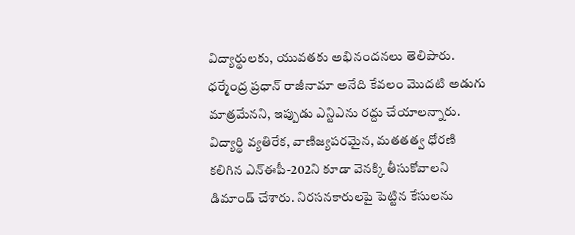విద్యార్థులకు, యువతకు అభినందనలు తెలిపారు. ధర్మేంద్ర ప్రధాన్ రాజీనామా అనేది కేవలం మొదటి అడుగు మాత్రమేనని, ఇప్పుడు ఎన్టిఎను రద్దు చేయాలన్నారు. విద్యార్థి వ్యతిరేక, వాణిజ్యపరమైన, మతతత్వ ధోరణి కలిగిన ఎన్ఈపీ-202ని కూడా వెనక్కి తీసుకోవాలని డిమాండ్ చేశారు. నిరసనకారులపై పెట్టిన కేసులను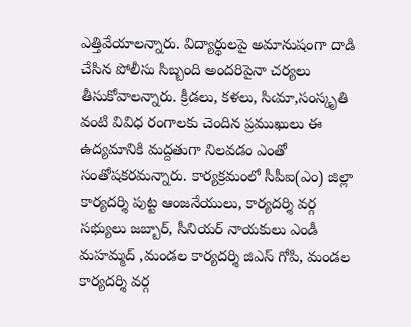ఎత్తివేయాలన్నారు. విద్యార్థులపై అమానుషంగా దాడి చేసిన పోలీసు సిబ్బంది అందరిపైనా చర్యలు తీసుకోవాలన్నారు. క్రీడలు, కళలు, సిఁమా,సంస్కృతి వంటి వివిధ రంగాలకు చెందిన ప్రముఖులు ఈ ఉద్యమానికి మద్దతుగా నిలవడం ఎంతో సంతోషకరమన్నారు. కార్యక్రమంలో సీపీఐ(ఎం) జిల్లా కార్యదర్శి పుట్ట ఆంజనేయులు, కార్యదర్శి వర్గ సభ్యులు జబ్బార్, సీనియర్ నాయకులు ఎండీ మహమ్మద్ ,మండల కార్యదర్శి జిఎస్ గోపి, మండల కార్యదర్శి వర్గ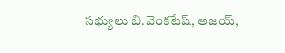సభ్యులు బి.వెంకటేష్, అజయ్,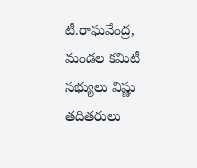టీ.రాఘవేంద్ర, మండల కమిటీ సభ్యులు విష్ణు తదితరులు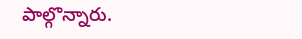పాల్గొన్నారు.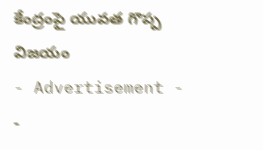కేంద్రంపై యువత గొప్ప విజయం
- Advertisement -
-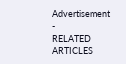Advertisement -
RELATED ARTICLES